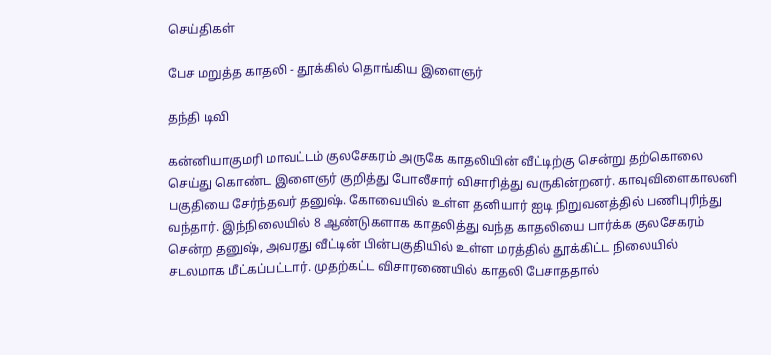செய்திகள்

பேச மறுத்த காதலி - தூக்கில் தொங்கிய இளைஞர்

தந்தி டிவி

கன்னியாகுமரி மாவட்டம் குலசேகரம் அருகே காதலியின் வீட்டிற்கு சென்று தற்கொலை செய்து கொண்ட இளைஞர் குறித்து போலீசார் விசாரித்து வருகின்றனர். காவுவிளைகாலனி பகுதியை சேர்ந்தவர் தனுஷ். கோவையில் உள்ள தனியார் ஐடி நிறுவனத்தில் பணிபுரிந்து வந்தார். இந்நிலையில் 8 ஆண்டுகளாக காதலித்து வந்த காதலியை பார்க்க குலசேகரம் சென்ற தனுஷ், அவரது வீட்டின் பின்பகுதியில் உள்ள மரத்தில் தூக்கிட்ட நிலையில் சடலமாக மீட்கப்பட்டார். முதற்கட்ட விசாரணையில் காதலி பேசாததால்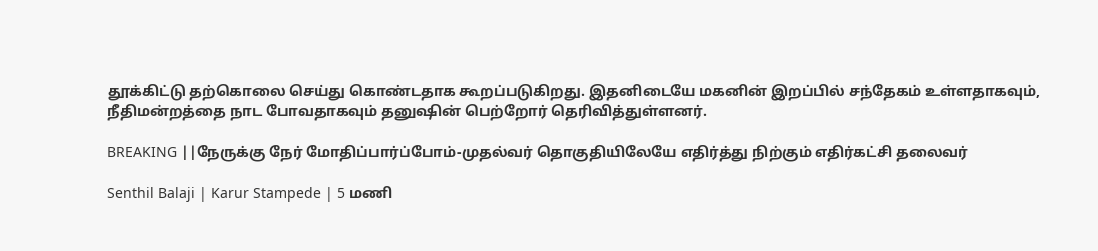தூக்கிட்டு தற்கொலை செய்து கொண்டதாக கூறப்படுகிறது. இதனிடையே மகனின் இறப்பில் சந்தேகம் உள்ளதாகவும், நீதிமன்றத்தை நாட போவதாகவும் தனுஷின் பெற்றோர் தெரிவித்துள்ளனர்.

BREAKING ||நேருக்கு நேர் மோதிப்பார்ப்போம்-முதல்வர் தொகுதியிலேயே எதிர்த்து நிற்கும் எதிர்கட்சி தலைவர்

Senthil Balaji | Karur Stampede | 5 மணி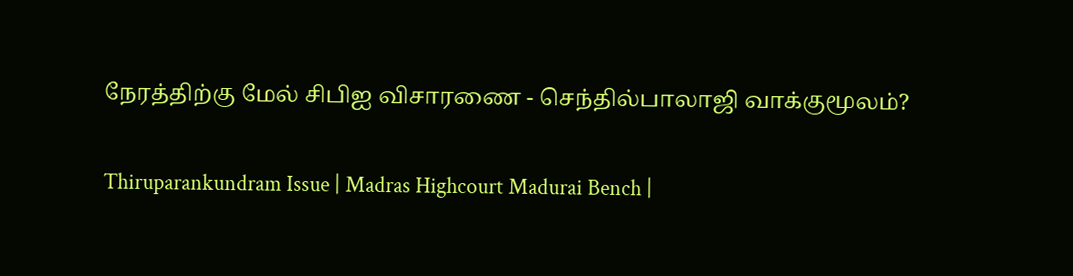நேரத்திற்கு மேல் சிபிஐ விசாரணை - செந்தில்பாலாஜி வாக்குமூலம்?

Thiruparankundram Issue | Madras Highcourt Madurai Bench |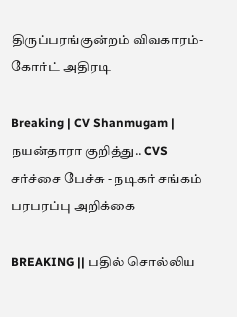திருப்பரங்குன்றம் விவகாரம்- கோர்ட் அதிரடி

Breaking | CV Shanmugam | நயன்தாரா குறித்து.. CVS சர்ச்சை பேச்சு - நடிகர் சங்கம் பரபரப்பு அறிக்கை

BREAKING || பதில் சொல்லிய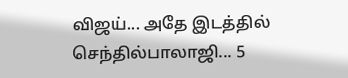விஜய்... அதே இடத்தில் செந்தில்பாலாஜி... 5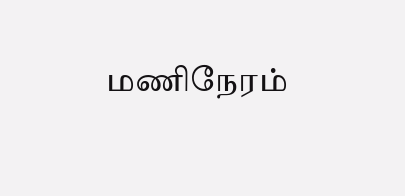மணிநேரம்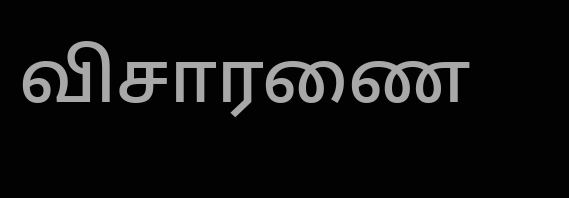விசாரணை